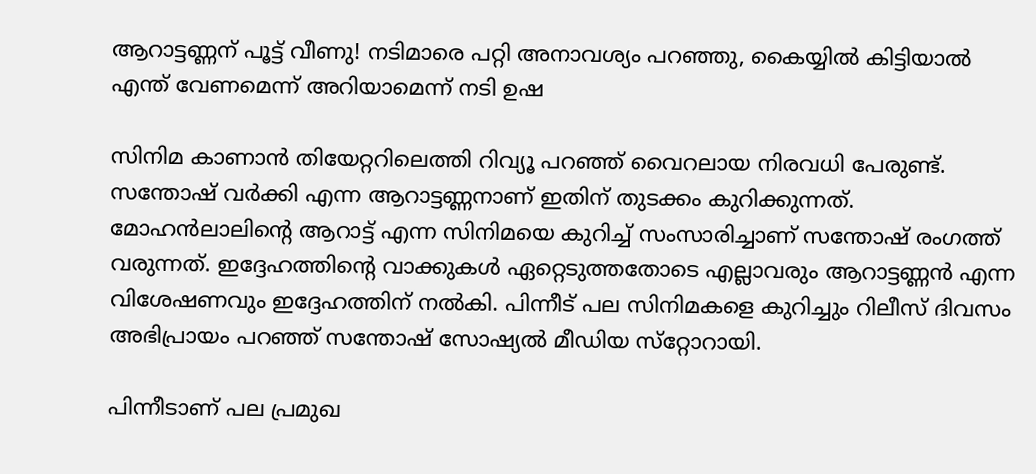ആറാട്ടണ്ണന് പൂട്ട് വീണു! നടിമാരെ പറ്റി അനാവശ്യം പറഞ്ഞു, കൈയ്യില്‍ കിട്ടിയാൽ എന്ത് വേണമെന്ന് അറിയാമെന്ന് നടി ഉഷ

സിനിമ കാണാന്‍ തിയേറ്ററിലെത്തി റിവ്യൂ പറഞ്ഞ് വൈറലായ നിരവധി പേരുണ്ട്. സന്തോഷ് വര്‍ക്കി എന്ന ആറാട്ടണ്ണനാണ് ഇതിന് തുടക്കം കുറിക്കുന്നത്. മോഹന്‍ലാലിന്റെ ആറാട്ട് എന്ന സിനിമയെ കുറിച്ച് സംസാരിച്ചാണ് സന്തോഷ് രംഗത്ത് വരുന്നത്. ഇദ്ദേഹത്തിന്റെ വാക്കുകള്‍ ഏറ്റെടുത്തതോടെ എല്ലാവരും ആറാട്ടണ്ണന്‍ എന്ന വിശേഷണവും ഇദ്ദേഹത്തിന് നല്‍കി. പിന്നീട് പല സിനിമകളെ കുറിച്ചും റിലീസ് ദിവസം അഭിപ്രായം പറഞ്ഞ് സന്തോഷ് സോഷ്യല്‍ മീഡിയ സ്‌റ്റോറായി.

പിന്നീടാണ് പല പ്രമുഖ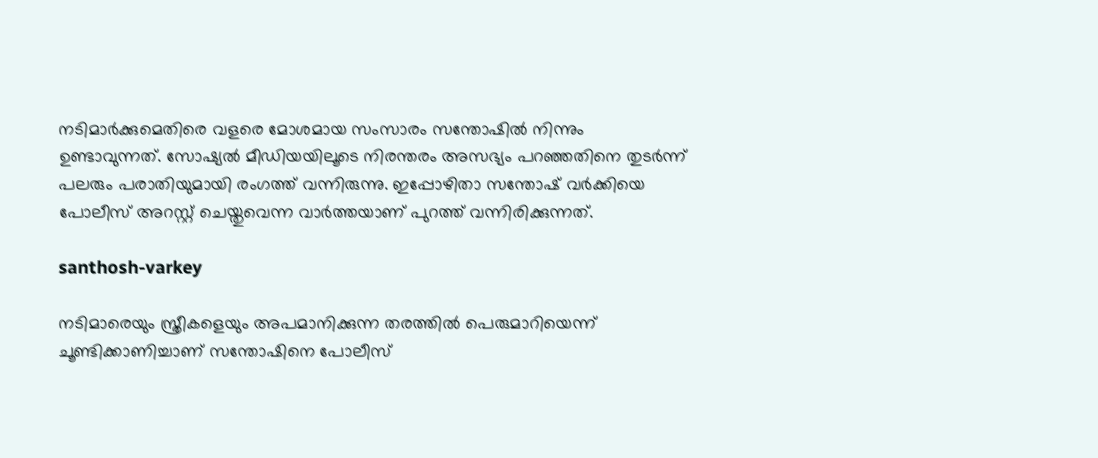നടിമാര്‍ക്കുമെതിരെ വളരെ മോശമായ സംസാരം സന്തോഷില്‍ നിന്നും ഉണ്ടാവുന്നത്. സോഷ്യല്‍ മീഡിയയിലൂടെ നിരന്തരം അസഭ്യം പറഞ്ഞതിനെ തുടര്‍ന്ന് പലരും പരാതിയുമായി രംഗത്ത് വന്നിരുന്നു. ഇപ്പോഴിതാ സന്തോഷ് വര്‍ക്കിയെ പോലീസ് അറസ്റ്റ് ചെയ്തുവെന്ന വാര്‍ത്തയാണ് പുറത്ത് വന്നിരിക്കുന്നത്.

santhosh-varkey

നടിമാരെയും സ്ത്രീകളെയും അപമാനിക്കുന്ന തരത്തില്‍ പെരുമാറിയെന്ന് ചൂണ്ടിക്കാണിച്ചാണ് സന്തോഷിനെ പോലീസ്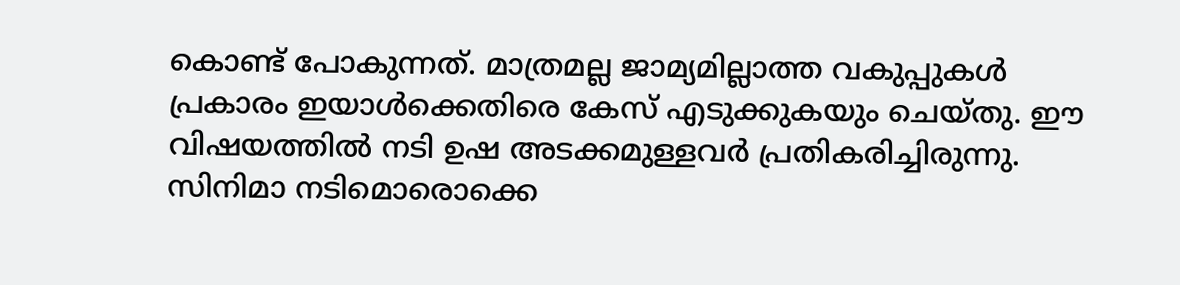കൊണ്ട് പോകുന്നത്. മാത്രമല്ല ജാമ്യമില്ലാത്ത വകുപ്പുകള്‍ പ്രകാരം ഇയാള്‍ക്കെതിരെ കേസ് എടുക്കുകയും ചെയ്തു. ഈ വിഷയത്തില്‍ നടി ഉഷ അടക്കമുള്ളവര്‍ പ്രതികരിച്ചിരുന്നു. സിനിമാ നടിമൊരൊക്കെ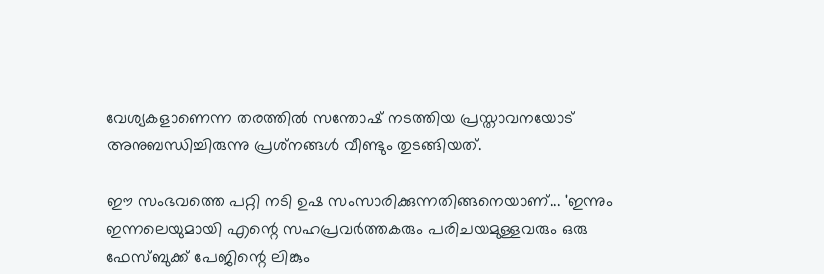വേശ്യകളാണെന്ന തരത്തില്‍ സന്തോഷ് നടത്തിയ പ്രസ്താവനയോട് അനുബന്ധിച്ചിരുന്നു പ്രശ്‌നങ്ങള്‍ വീണ്ടും തുടങ്ങിയത്.

ഈ സംഭവത്തെ പറ്റി നടി ഉഷ സംസാരിക്കുന്നതിങ്ങനെയാണ്... 'ഇന്നും ഇന്നലെയുമായി എന്റെ സഹപ്രവര്‍ത്തകരും പരിചയമുള്ളവരും ഒരു ഫേസ്ബുക്ക് പേജിന്റെ ലിങ്കും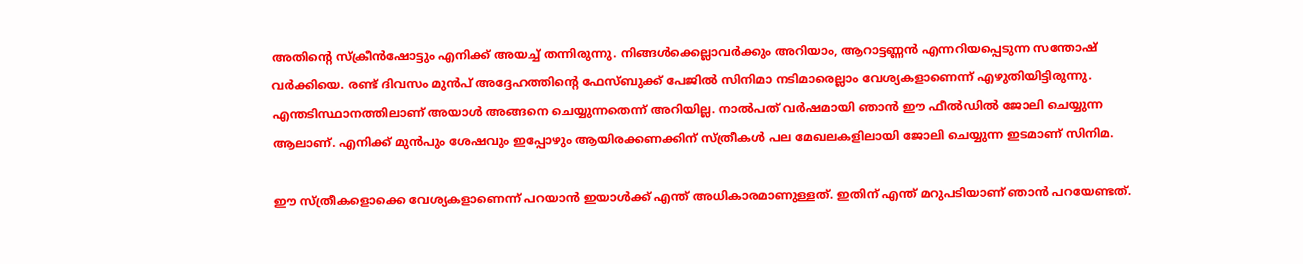അതിന്റെ സ്‌ക്രീന്‍ഷോട്ടും എനിക്ക് അയച്ച് തന്നിരുന്നു. നിങ്ങള്‍ക്കെല്ലാവര്‍ക്കും അറിയാം, ആറാട്ടണ്ണന്‍ എന്നറിയപ്പെടുന്ന സന്തോഷ് വര്‍ക്കിയെ. രണ്ട് ദിവസം മുന്‍പ് അദ്ദേഹത്തിന്റെ ഫേസ്ബുക്ക് പേജില്‍ സിനിമാ നടിമാരെല്ലാം വേശ്യകളാണെന്ന് എഴുതിയിട്ടിരുന്നു. എന്തടിസ്ഥാനത്തിലാണ് അയാള്‍ അങ്ങനെ ചെയ്യുന്നതെന്ന് അറിയില്ല. നാല്‍പത് വര്‍ഷമായി ഞാന്‍ ഈ ഫീല്‍ഡില്‍ ജോലി ചെയ്യുന്ന ആലാണ്. എനിക്ക് മുന്‍പും ശേഷവും ഇപ്പോഴും ആയിരക്കണക്കിന് സ്ത്രീകള്‍ പല മേഖലകളിലായി ജോലി ചെയ്യുന്ന ഇടമാണ് സിനിമ.

ഈ സ്ത്രീകളൊക്കെ വേശ്യകളാണെന്ന് പറയാന്‍ ഇയാള്‍ക്ക് എന്ത് അധികാരമാണുള്ളത്. ഇതിന് എന്ത് മറുപടിയാണ് ഞാന്‍ പറയേണ്ടത്.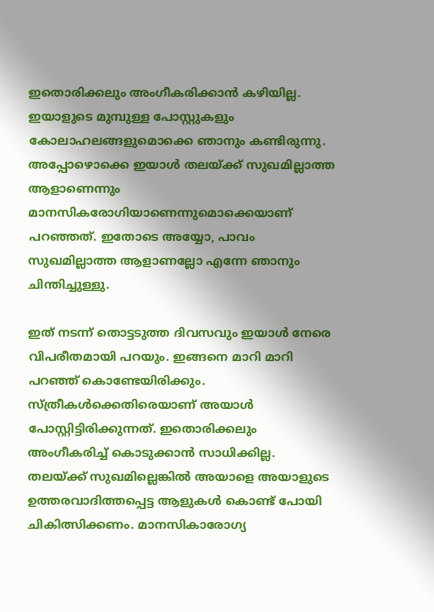ഇതൊരിക്കലും അംഗീകരിക്കാന്‍ കഴിയില്ല. ഇയാളുടെ മുമ്പുള്ള പോസ്റ്റുകളും കോലാഹലങ്ങളുമൊക്കെ ഞാനും കണ്ടിരുന്നു. അപ്പോഴൊക്കെ ഇയാള്‍ തലയ്ക്ക് സുഖമില്ലാത്ത ആളാണെന്നും മാനസികരോഗിയാണെന്നുമൊക്കെയാണ് പറഞ്ഞത്. ഇതോടെ അയ്യോ, പാവം സുഖമില്ലാത്ത ആളാണല്ലോ എന്നേ ഞാനും ചിന്തിച്ചുള്ളു.

ഇത് നടന്ന് തൊട്ടടുത്ത ദിവസവും ഇയാള്‍ നേരെ വിപരീതമായി പറയും. ഇങ്ങനെ മാറി മാറി പറഞ്ഞ് കൊണ്ടേയിരിക്കും. സ്ത്രീകള്‍ക്കെതിരെയാണ് അയാള്‍ പോസ്റ്റിട്ടിരിക്കുന്നത്. ഇതൊരിക്കലും അംഗീകരിച്ച് കൊടുക്കാന്‍ സാധിക്കില്ല. തലയ്ക്ക് സുഖമില്ലെങ്കില്‍ അയാളെ അയാളുടെ ഉത്തരവാദിത്തപ്പെട്ട ആളുകള്‍ കൊണ്ട് പോയി ചികിത്സിക്കണം. മാനസികാരോഗ്യ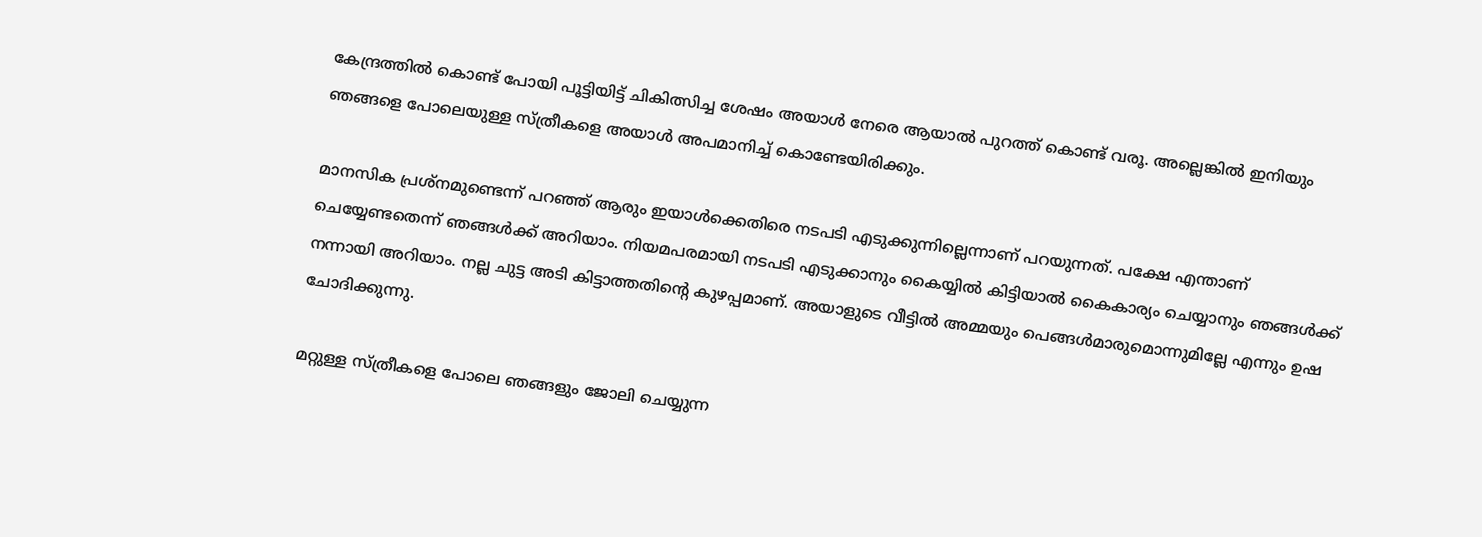കേന്ദ്രത്തില്‍ കൊണ്ട് പോയി പൂട്ടിയിട്ട് ചികിത്സിച്ച ശേഷം അയാള്‍ നേരെ ആയാല്‍ പുറത്ത് കൊണ്ട് വരൂ. അല്ലെങ്കില്‍ ഇനിയും ഞങ്ങളെ പോലെയുള്ള സ്ത്രീകളെ അയാള്‍ അപമാനിച്ച് കൊണ്ടേയിരിക്കും.

മാനസിക പ്രശ്‌നമുണ്ടെന്ന് പറഞ്ഞ് ആരും ഇയാള്‍ക്കെതിരെ നടപടി എടുക്കുന്നില്ലെന്നാണ് പറയുന്നത്. പക്ഷേ എന്താണ് ചെയ്യേണ്ടതെന്ന് ഞങ്ങള്‍ക്ക് അറിയാം. നിയമപരമായി നടപടി എടുക്കാനും കൈയ്യില്‍ കിട്ടിയാല്‍ കൈകാര്യം ചെയ്യാനും ഞങ്ങള്‍ക്ക് നന്നായി അറിയാം. നല്ല ചുട്ട അടി കിട്ടാത്തതിന്റെ കുഴപ്പമാണ്. അയാളുടെ വീട്ടില്‍ അമ്മയും പെങ്ങള്‍മാരുമൊന്നുമില്ലേ എന്നും ഉഷ ചോദിക്കുന്നു.

മറ്റുള്ള സ്ത്രീകളെ പോലെ ഞങ്ങളും ജോലി ചെയ്യുന്ന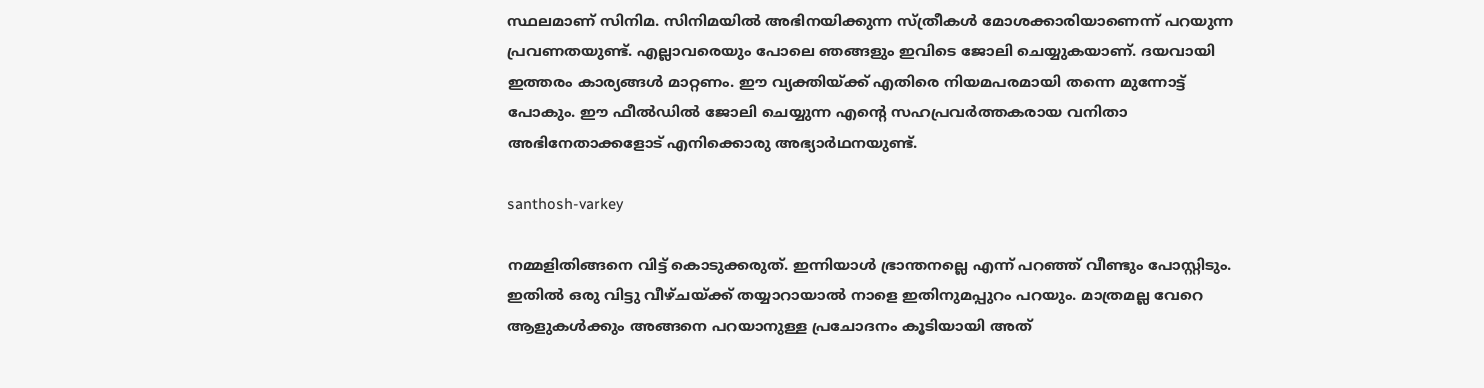സ്ഥലമാണ് സിനിമ. സിനിമയില്‍ അഭിനയിക്കുന്ന സ്ത്രീകള്‍ മോശക്കാരിയാണെന്ന് പറയുന്ന പ്രവണതയുണ്ട്. എല്ലാവരെയും പോലെ ഞങ്ങളും ഇവിടെ ജോലി ചെയ്യുകയാണ്. ദയവായി ഇത്തരം കാര്യങ്ങള്‍ മാറ്റണം. ഈ വ്യക്തിയ്ക്ക് എതിരെ നിയമപരമായി തന്നെ മുന്നോട്ട് പോകും. ഈ ഫീല്‍ഡില്‍ ജോലി ചെയ്യുന്ന എന്റെ സഹപ്രവര്‍ത്തകരായ വനിതാ അഭിനേതാക്കളോട് എനിക്കൊരു അഭ്യാര്‍ഥനയുണ്ട്.

santhosh-varkey

നമ്മളിതിങ്ങനെ വിട്ട് കൊടുക്കരുത്. ഇന്നിയാള്‍ ഭ്രാന്തനല്ലെ എന്ന് പറഞ്ഞ് വീണ്ടും പോസ്റ്റിടും. ഇതില്‍ ഒരു വിട്ടു വീഴ്ചയ്ക്ക് തയ്യാറായാല്‍ നാളെ ഇതിനുമപ്പുറം പറയും. മാത്രമല്ല വേറെ ആളുകള്‍ക്കും അങ്ങനെ പറയാനുള്ള പ്രചോദനം കൂടിയായി അത്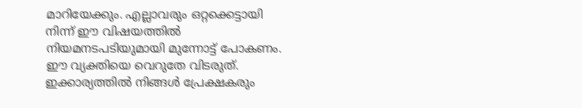മാറിയേക്കും. എല്ലാവരും ഒറ്റക്കെട്ടായി നിന്ന് ഈ വിഷയത്തില്‍ നിയമനടപടിയുമായി മുന്നോട്ട് പോകണം. ഈ വ്യക്തിയെ വെറുതേ വിടരുത്. ഇക്കാര്യത്തില്‍ നിങ്ങള്‍ പ്രേക്ഷകരും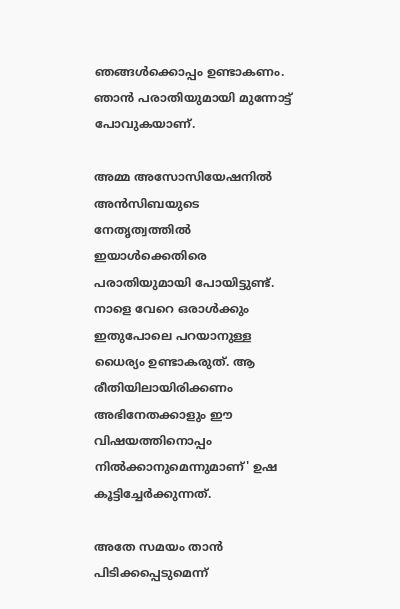ഞങ്ങള്‍ക്കൊപ്പം ഉണ്ടാകണം. ഞാന്‍ പരാതിയുമായി മുന്നോട്ട് പോവുകയാണ്.

അമ്മ അസോസിയേഷനില്‍ അന്‍സിബയുടെ നേതൃത്വത്തില്‍ ഇയാള്‍ക്കെതിരെ പരാതിയുമായി പോയിട്ടുണ്ട്. നാളെ വേറെ ഒരാള്‍ക്കും ഇതുപോലെ പറയാനുള്ള ധൈര്യം ഉണ്ടാകരുത്. ആ രീതിയിലായിരിക്കണം അഭിനേതക്കാളും ഈ വിഷയത്തിനൊപ്പം നില്‍ക്കാനുമെന്നുമാണ്' ഉഷ കൂട്ടിച്ചേര്‍ക്കുന്നത്.

അതേ സമയം താന്‍ പിടിക്കപ്പെടുമെന്ന്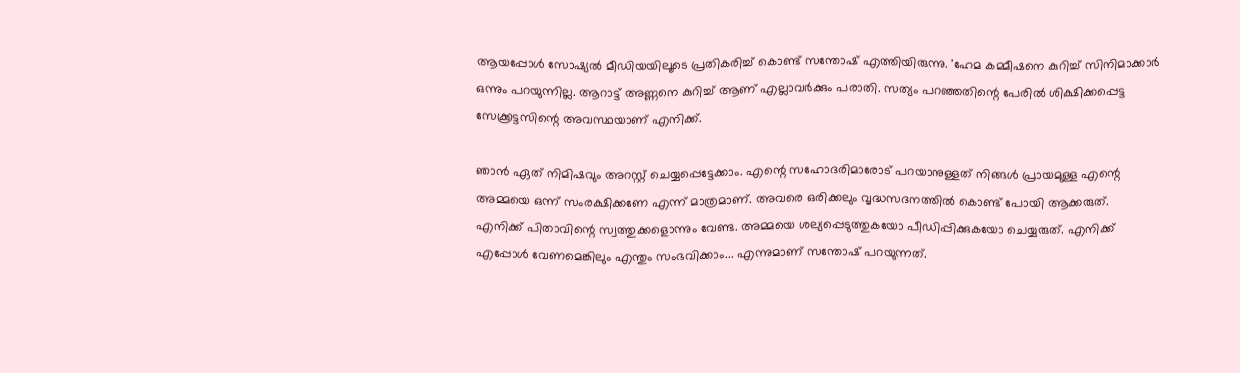ആയപ്പോള്‍ സോഷ്യല്‍ മീഡിയയിലൂടെ പ്രതികരിച്ച് കൊണ്ട് സന്തോഷ് എത്തിയിരുന്നു. 'ഹേമ കമ്മീഷനെ കുറിച്ച് സിനിമാക്കാര്‍ ഒന്നും പറയുന്നില്ല. ആറാട്ട് അണ്ണനെ കുറിച്ച് ആണ് എല്ലാവര്‍ക്കും പരാതി. സത്യം പറഞ്ഞതിന്റെ പേരില്‍ ശിക്ഷിക്കപ്പെട്ട സേക്ക്രട്ടസിന്റെ അവസ്ഥയാണ് എനിക്ക്.

ഞാന്‍ ഏത് നിമിഷവും അറസ്റ്റ് ചെയ്യപ്പെട്ടേക്കാം. എന്റെ സഹോദരിമാരോട് പറയാനുള്ളത് നിങ്ങള്‍ പ്രായമുള്ള എന്റെ അമ്മയെ ഒന്ന് സംരക്ഷിക്കണേ എന്ന് മാത്രമാണ്. അവരെ ഒരിക്കലും വൃദ്ധസദനത്തില്‍ കൊണ്ട് പോയി ആക്കരുത്. എനിക്ക് പിതാവിന്റെ സ്വത്തുക്കളൊന്നും വേണ്ട. അമ്മയെ ശല്യപ്പെടുത്തുകയോ പീഡിപ്പിക്കുകയോ ചെയ്യരുത്. എനിക്ക് എപ്പോള്‍ വേണമെങ്കിലും എന്തും സംഭവിക്കാം... എന്നുമാണ് സന്തോഷ് പറയുന്നത്.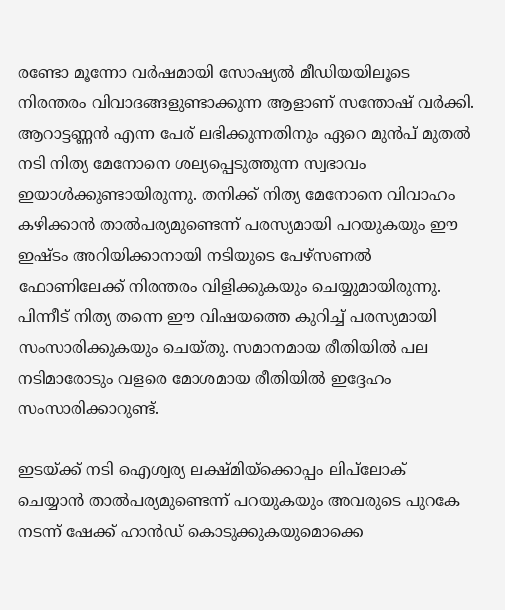രണ്ടോ മൂന്നോ വര്‍ഷമായി സോഷ്യല്‍ മീഡിയയിലൂടെ നിരന്തരം വിവാദങ്ങളുണ്ടാക്കുന്ന ആളാണ് സന്തോഷ് വര്‍ക്കി. ആറാട്ടണ്ണന്‍ എന്ന പേര് ലഭിക്കുന്നതിനും ഏറെ മുന്‍പ് മുതല്‍ നടി നിത്യ മേനോനെ ശല്യപ്പെടുത്തുന്ന സ്വഭാവം ഇയാള്‍ക്കുണ്ടായിരുന്നു. തനിക്ക് നിത്യ മേനോനെ വിവാഹം കഴിക്കാന്‍ താല്‍പര്യമുണ്ടെന്ന് പരസ്യമായി പറയുകയും ഈ ഇഷ്ടം അറിയിക്കാനായി നടിയുടെ പേഴ്‌സണല്‍ ഫോണിലേക്ക് നിരന്തരം വിളിക്കുകയും ചെയ്യുമായിരുന്നു. പിന്നീട് നിത്യ തന്നെ ഈ വിഷയത്തെ കുറിച്ച് പരസ്യമായി സംസാരിക്കുകയും ചെയ്തു. സമാനമായ രീതിയില്‍ പല നടിമാരോടും വളരെ മോശമായ രീതിയില്‍ ഇദ്ദേഹം സംസാരിക്കാറുണ്ട്.

ഇടയ്ക്ക് നടി ഐശ്വര്യ ലക്ഷ്മിയ്‌ക്കൊപ്പം ലിപ്‌ലോക് ചെയ്യാന്‍ താല്‍പര്യമുണ്ടെന്ന് പറയുകയും അവരുടെ പുറകേ നടന്ന് ഷേക്ക് ഹാന്‍ഡ് കൊടുക്കുകയുമൊക്കെ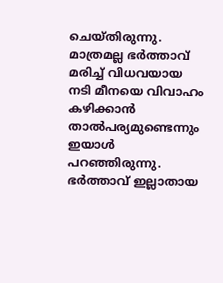ചെയ്തിരുന്നു. മാത്രമല്ല ഭര്‍ത്താവ് മരിച്ച് വിധവയായ നടി മീനയെ വിവാഹം കഴിക്കാന്‍ താല്‍പര്യമുണ്ടെന്നും ഇയാള്‍ പറഞ്ഞിരുന്നു. ഭര്‍ത്താവ് ഇല്ലാതായ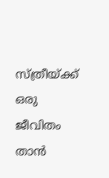സ്ത്രീയ്ക്ക് ഒരു ജീവിതം താന്‍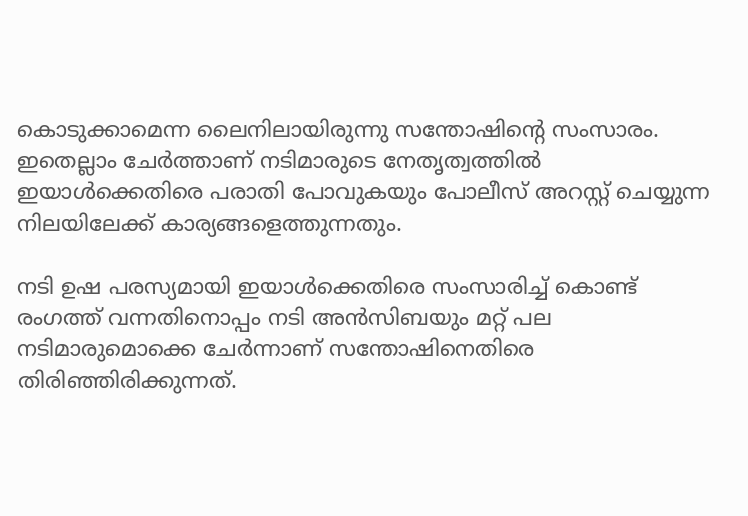കൊടുക്കാമെന്ന ലൈനിലായിരുന്നു സന്തോഷിന്റെ സംസാരം. ഇതെല്ലാം ചേര്‍ത്താണ് നടിമാരുടെ നേതൃത്വത്തില്‍ ഇയാള്‍ക്കെതിരെ പരാതി പോവുകയും പോലീസ് അറസ്റ്റ് ചെയ്യുന്ന നിലയിലേക്ക് കാര്യങ്ങളെത്തുന്നതും.

നടി ഉഷ പരസ്യമായി ഇയാൾക്കെതിരെ സംസാരിച്ച് കൊണ്ട് രംഗത്ത് വന്നതിനൊപ്പം നടി അൻസിബയും മറ്റ് പല നടിമാരുമൊക്കെ ചേർന്നാണ് സന്തോഷിനെതിരെ തിരിഞ്ഞിരിക്കുന്നത്.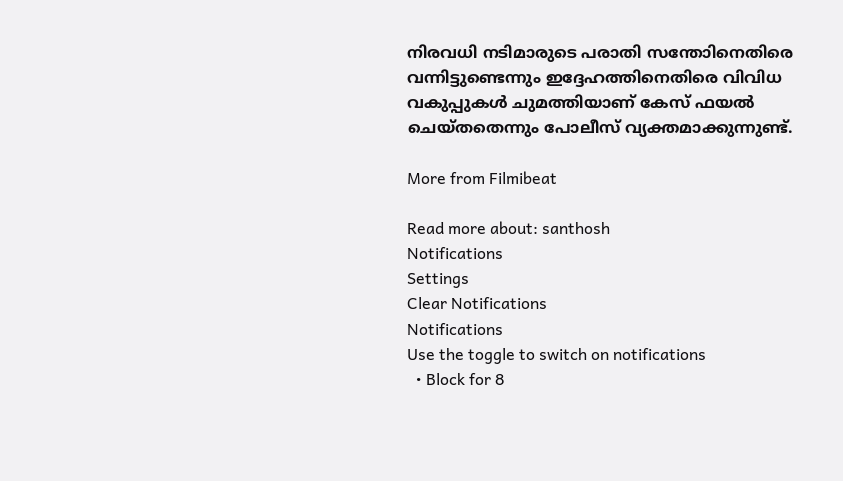നിരവധി നടിമാരുടെ പരാതി സന്തോിനെതിരെ വന്നിട്ടുണ്ടെന്നും ഇദ്ദേഹത്തിനെതിരെ വിവിധ വകുപ്പുകൾ ചുമത്തിയാണ് കേസ് ഫയൽ ചെയ്തതെന്നും പോലീസ് വ്യക്തമാക്കുന്നുണ്ട്.

More from Filmibeat

Read more about: santhosh
Notifications
Settings
Clear Notifications
Notifications
Use the toggle to switch on notifications
  • Block for 8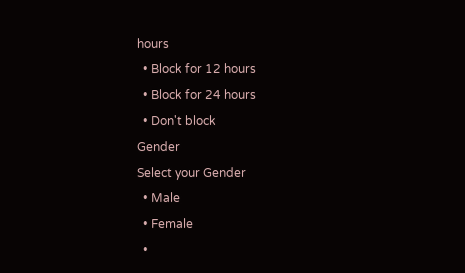hours
  • Block for 12 hours
  • Block for 24 hours
  • Don't block
Gender
Select your Gender
  • Male
  • Female
  •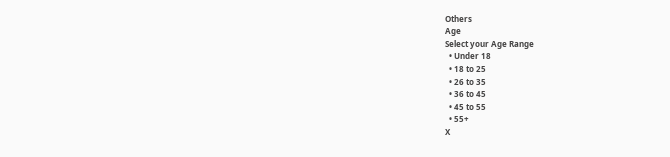Others
Age
Select your Age Range
  • Under 18
  • 18 to 25
  • 26 to 35
  • 36 to 45
  • 45 to 55
  • 55+
X